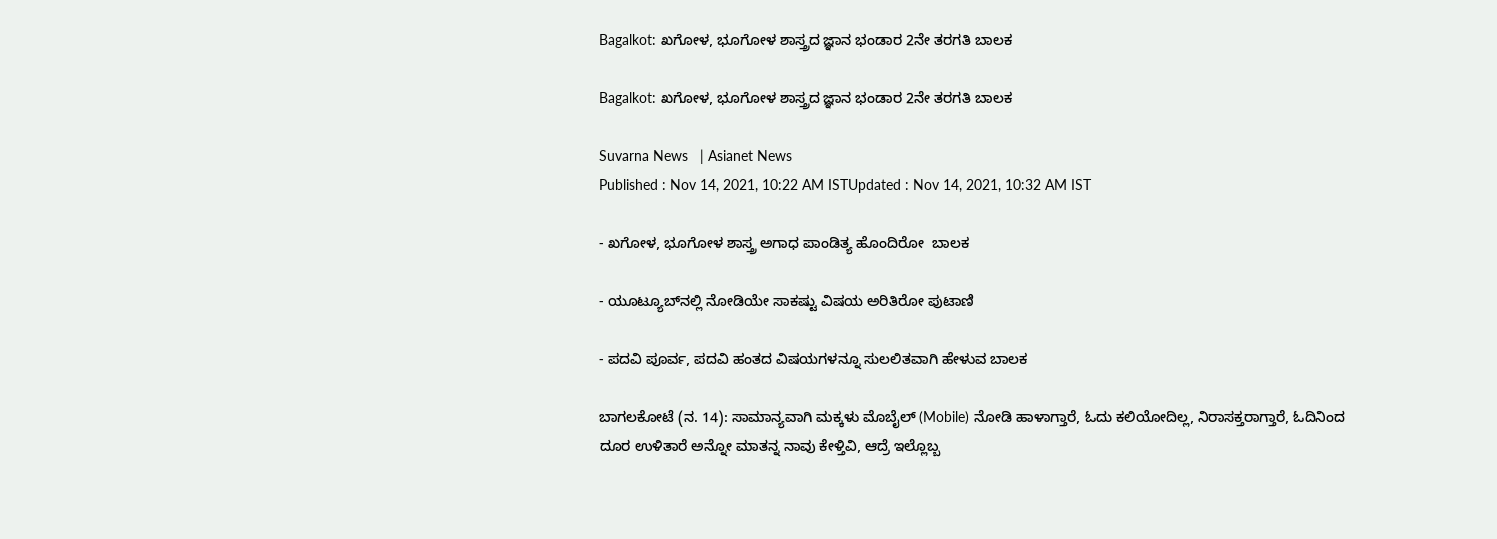Bagalkot: ಖಗೋಳ, ಭೂಗೋಳ ಶಾಸ್ತ್ರದ ಜ್ಞಾನ ಭಂಡಾರ 2ನೇ ತರಗತಿ ಬಾಲಕ

Bagalkot: ಖಗೋಳ, ಭೂಗೋಳ ಶಾಸ್ತ್ರದ ಜ್ಞಾನ ಭಂಡಾರ 2ನೇ ತರಗತಿ ಬಾಲಕ

Suvarna News   | Asianet News
Published : Nov 14, 2021, 10:22 AM ISTUpdated : Nov 14, 2021, 10:32 AM IST

- ಖಗೋಳ, ಭೂಗೋಳ ಶಾಸ್ತ್ರ ಅಗಾಧ ಪಾಂಡಿತ್ಯ ಹೊಂದಿರೋ  ಬಾಲಕ

- ಯೂಟ್ಯೂಬ್‌ನಲ್ಲಿ ನೋಡಿಯೇ ಸಾಕಷ್ಟು ವಿಷಯ ಅರಿತಿರೋ ಪುಟಾಣಿ

- ಪದವಿ ಪೂರ್ವ, ಪದವಿ ಹಂತದ ವಿಷಯಗಳನ್ನೂ ಸುಲಲಿತವಾಗಿ ಹೇಳುವ ಬಾಲಕ

ಬಾಗಲಕೋಟೆ (ನ. 14): ಸಾಮಾನ್ಯವಾಗಿ ಮಕ್ಕಳು ಮೊಬೈಲ್ (Mobile) ನೋಡಿ ಹಾಳಾಗ್ತಾರೆ, ಓದು ಕಲಿಯೋದಿಲ್ಲ, ನಿರಾಸಕ್ತರಾಗ್ತಾರೆ, ಓದಿನಿಂದ ದೂರ ಉಳಿತಾರೆ ಅನ್ನೋ ಮಾತನ್ನ ನಾವು ಕೇಳ್ತಿವಿ, ಆದ್ರೆ ಇಲ್ಲೊಬ್ಬ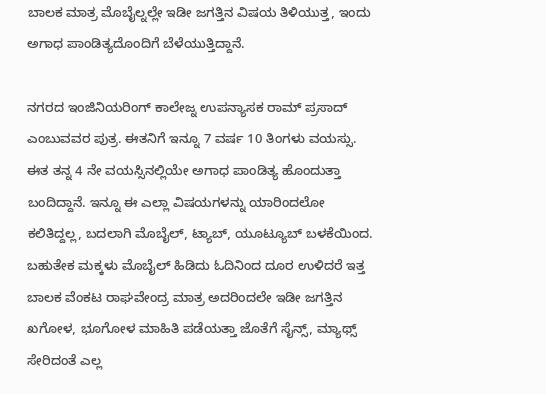ಬಾಲಕ ಮಾತ್ರ ಮೊಬೈಲ್ನಲ್ಲೇ ಇಡೀ ಜಗತ್ತಿನ ವಿಷಯ ತಿಳಿಯುತ್ತ, ಇಂದು ಅಗಾಧ ಪಾಂಡಿತ್ಯದೊಂದಿಗೆ ಬೆಳೆಯುತ್ತಿದ್ದಾನೆ.

ನಗರದ ಇಂಜಿನಿಯರಿಂಗ್ ಕಾಲೇಜ್ನ ಉಪನ್ಯಾಸಕ ರಾಮ್ ಪ್ರಸಾದ್ ಎಂಬುವವರ ಪುತ್ರ. ಈತನಿಗೆ ಇನ್ನೂ 7 ವರ್ಷ 10 ತಿಂಗಳು ವಯಸ್ಸು. ಈತ ತನ್ನ 4 ನೇ ವಯಸ್ಸಿನಲ್ಲಿಯೇ ಅಗಾಧ ಪಾಂಡಿತ್ಯ ಹೊಂದುತ್ತಾ ಬಂದಿದ್ದಾನೆ. ಇನ್ನೂ ಈ ಎಲ್ಲಾ ವಿಷಯಗಳನ್ನು ಯಾರಿಂದಲೋ ಕಲಿತಿದ್ದಲ್ಲ, ಬದಲಾಗಿ ಮೊಬೈಲ್, ಟ್ಯಾಬ್, ಯೂಟ್ಯೂಬ್ ಬಳಕೆಯಿಂದ. ಬಹುತೇಕ ಮಕ್ಕಳು ಮೊಬೈಲ್ ಹಿಡಿದು ಓದಿನಿಂದ ದೂರ ಉಳಿದರೆ ಇತ್ತ ಬಾಲಕ ವೆಂಕಟ ರಾಘವೇಂದ್ರ ಮಾತ್ರ ಅದರಿಂದಲೇ ಇಡೀ ಜಗತ್ತಿನ ಖಗೋಳ, ಭೂಗೋಳ ಮಾಹಿತಿ ಪಡೆಯತ್ತಾ ಜೊತೆಗೆ ಸೈನ್ಸ್, ಮ್ಯಾಥ್ಸ್ ಸೇರಿದಂತೆ ಎಲ್ಲ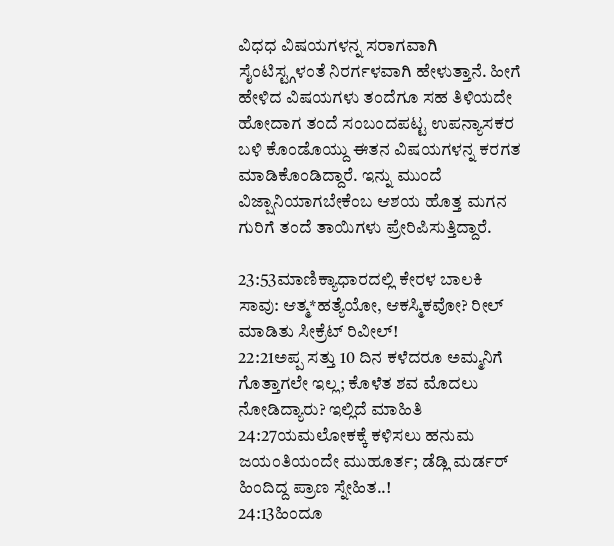ವಿಧಧ ವಿಷಯಗಳನ್ನ ಸರಾಗವಾಗಿ ಸೈಂಟಿಸ್ಟ್ಗಳಂತೆ ನಿರರ್ಗಳವಾಗಿ ಹೇಳುತ್ತಾನೆ. ಹೀಗೆ ಹೇಳಿದ ವಿಷಯಗಳು ತಂದೆಗೂ ಸಹ ತಿಳಿಯದೇ ಹೋದಾಗ ತಂದೆ ಸಂಬಂದಪಟ್ಟ ಉಪನ್ಯಾಸಕರ ಬಳಿ ಕೊಂಡೊಯ್ದು ಈತನ ವಿಷಯಗಳನ್ನ ಕರಗತ ಮಾಡಿಕೊಂಡಿದ್ದಾರೆ. ಇನ್ನು ಮುಂದೆ ವಿಜ್ಷಾನಿಯಾಗಬೇಕೆಂಬ ಆಶಯ ಹೊತ್ತ ಮಗನ ಗುರಿಗೆ ತಂದೆ ತಾಯಿಗಳು ಪ್ರೇರಿಪಿಸುತ್ತಿದ್ದಾರೆ.

23:53ಮಾಣಿಕ್ಯಾಧಾರದಲ್ಲಿ ಕೇರಳ ಬಾಲಕಿ ಸಾವು: ಆತ್ಮ*ಹತ್ಯೆಯೋ, ಆಕಸ್ಮಿಕವೋ? ರೀಲ್ ಮಾಡಿತು ಸೀಕ್ರೆಟ್ ರಿವೀಲ್!
22:21ಅಪ್ಪ ಸತ್ತು 10 ದಿನ ಕಳೆದರೂ ಅಮ್ಮನಿಗೆ ಗೊತ್ತಾಗಲೇ ಇಲ್ಲ; ಕೊಳೆತ ಶವ ಮೊದಲು ನೋಡಿದ್ಯಾರು? ಇಲ್ಲಿದೆ ಮಾಹಿತಿ
24:27ಯಮಲೋಕಕ್ಕೆ ಕಳಿಸಲು ಹನುಮ ಜಯಂತಿಯಂದೇ ಮುಹೂರ್ತ; ಡೆಡ್ಲಿ ಮರ್ಡರ್ ಹಿಂದಿದ್ದ ಪ್ರಾಣ ಸ್ನೇಹಿತ..!
24:13ಹಿಂದೂ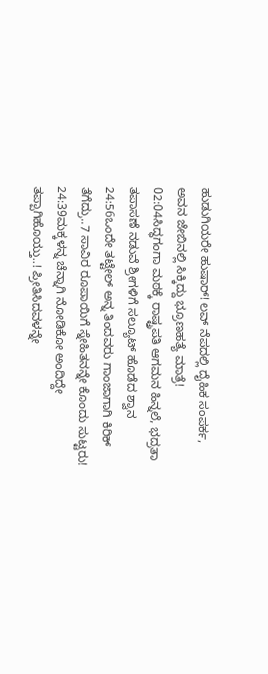ಹುಡುಗಿಯರೇ ಹುಷಾರ್! ಲವ್ ನೆಪದಲ್ಲಿ ದೈಹಿಕ ಸಂಪರ್ಕ, ಅವನ ಜೇಬಿನಲ್ಲಿ ಸಿಕ್ಕಿದ್ದು ಭ್ರೂಣಹತ್ಯೆ ಮಾತ್ರೆ!
02:04ಸಿದ್ಧಗಂಗಾ ಮಠಕ್ಕೆ ರಾಷ್ಟ್ರಪತಿ ಆಗಮನ ಹಿನ್ನಲೆ, ಭದ್ರತಾ ತಪಾಸಣೆ ನಡುವೆ ಶ್ರೀಗಳಿಗೆ ಸಲ್ಯೂಟ್ ಹೊಡೆದ ಶ್ವಾನ
24:56ಒಂದೇ ತಟ್ಟೇಲ್‌ ಅನ್ನ ತಿಂದವರು ಗಾಂಜಾಗಾಗಿ ಕಿರಿಕ್‌ ತೆಗೆದ್ರು..7 ಸಾವಿರ ರೂಪಾಯಿಗೆ ಸ್ನೇಹಿತನನ್ನೇ ಕೊಂದು ಸುಟ್ಟರು!
24:39ಮಕ್ಕಳನ್ನ ಚೆನ್ನಾಗಿ ನೋಡಿಕೋ ಅಂದಿದ್ದೇ ತಪ್ಪಾಗಿಹೊಯ್ತು..! ಪ್ರೀತಿಸಿದವಳನ್ನೇ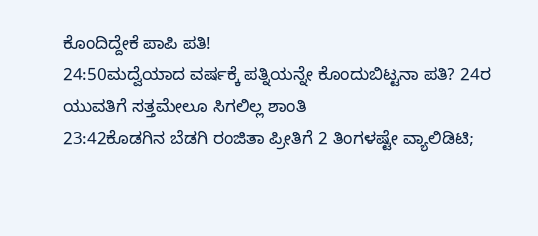ಕೊಂದಿದ್ದೇಕೆ ಪಾಪಿ ಪತಿ!
24:50ಮದ್ವೆಯಾದ ವರ್ಷಕ್ಕೆ ಪತ್ನಿಯನ್ನೇ ಕೊಂದುಬಿಟ್ಟನಾ ಪತಿ? 24ರ ಯುವತಿಗೆ ಸತ್ತಮೇಲೂ ಸಿಗಲಿಲ್ಲ ಶಾಂತಿ
23:42ಕೊಡಗಿನ ಬೆಡಗಿ ರಂಜಿತಾ ಪ್ರೀತಿಗೆ 2 ತಿಂಗಳಷ್ಟೇ ವ್ಯಾಲಿಡಿಟಿ;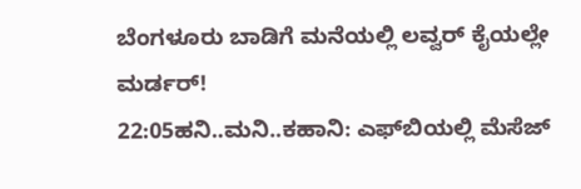ಬೆಂಗಳೂರು ಬಾಡಿಗೆ ಮನೆಯಲ್ಲಿ ಲವ್ವರ್ ಕೈಯಲ್ಲೇ ಮರ್ಡರ್!
22:05ಹನಿ..ಮನಿ..ಕಹಾನಿ: ಎಫ್‌ಬಿಯಲ್ಲಿ ಮೆಸೆಜ್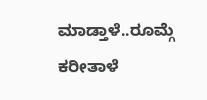ಮಾಡ್ತಾಳೆ..ರೂಮ್ಗೆ ಕರೀತಾಳೆ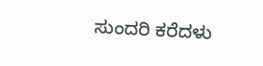ಸುಂದರಿ ಕರೆದಳು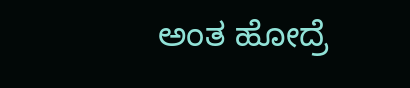ಅಂತ ಹೋದ್ರೆ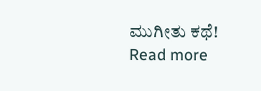ಮುಗೀತು ಕಥೆ!
Read more